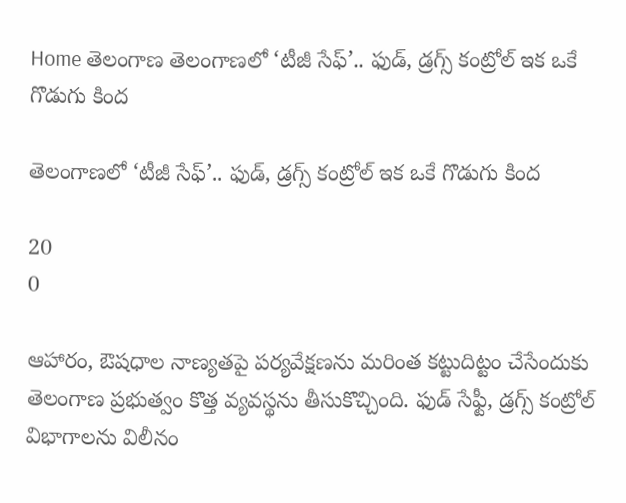Home తెలంగాణ తెలంగాణలో ‘టీజీ సేఫ్‌’.. ఫుడ్‌, డ్రగ్స్‌ కంట్రోల్‌ ఇక ఒకే గొడుగు కింద

తెలంగాణలో ‘టీజీ సేఫ్‌’.. ఫుడ్‌, డ్రగ్స్‌ కంట్రోల్‌ ఇక ఒకే గొడుగు కింద

20
0

ఆహారం, ఔషధాల నాణ్యతపై పర్యవేక్షణను మరింత కట్టుదిట్టం చేసేందుకు తెలంగాణ ప్రభుత్వం కొత్త వ్యవస్థను తీసుకొచ్చింది. ఫుడ్‌ సేఫ్టీ, డ్రగ్స్‌ కంట్రోల్‌ విభాగాలను విలీనం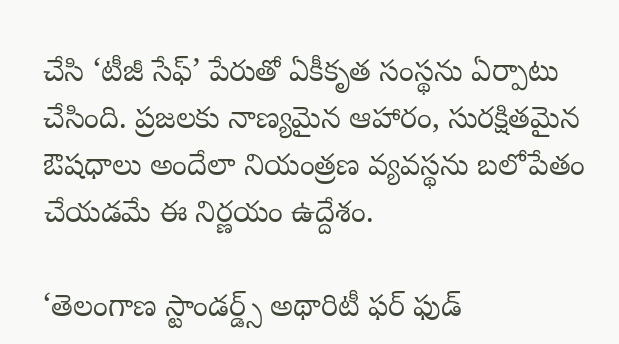చేసి ‘టీజీ సేఫ్‌’ పేరుతో ఏకీకృత సంస్థను ఏర్పాటు చేసింది. ప్రజలకు నాణ్యమైన ఆహారం, సురక్షితమైన ఔషధాలు అందేలా నియంత్రణ వ్యవస్థను బలోపేతం చేయడమే ఈ నిర్ణయం ఉద్దేశం.

‘తెలంగాణ స్టాండర్డ్స్‌ అథారిటీ ఫర్‌ ఫుడ్‌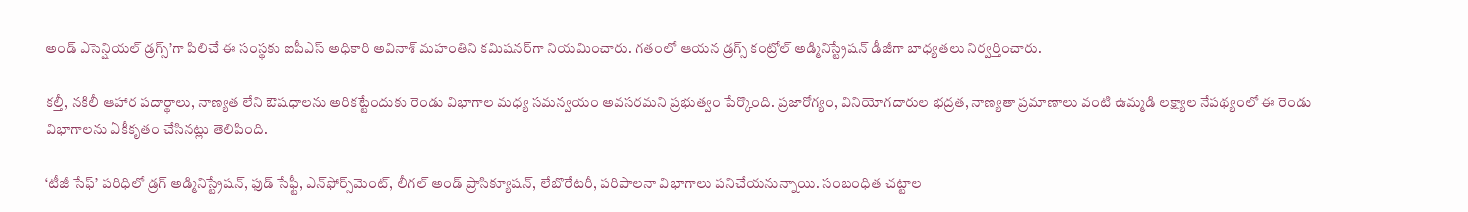అండ్‌ ఎసెన్షియల్‌ డ్రగ్స్‌’గా పిలిచే ఈ సంస్థకు ఐపీఎస్‌ అధికారి అవినాశ్‌ మహంతిని కమిషనర్‌గా నియమించారు. గతంలో ఆయన డ్రగ్స్‌ కంట్రోల్‌ అడ్మినిస్ట్రేషన్‌ డీజీగా బాధ్యతలు నిర్వర్తించారు.

కల్తీ, నకిలీ ఆహార పదార్థాలు, నాణ్యత లేని ఔషధాలను అరికట్టేందుకు రెండు విభాగాల మధ్య సమన్వయం అవసరమని ప్రభుత్వం పేర్కొంది. ప్రజారోగ్యం, వినియోగదారుల భద్రత, నాణ్యతా ప్రమాణాలు వంటి ఉమ్మడి లక్ష్యాల నేపథ్యంలో ఈ రెండు విభాగాలను ఏకీకృతం చేసినట్లు తెలిపింది.

‘టీజీ సేఫ్‌’ పరిధిలో డ్రగ్‌ అడ్మినిస్ట్రేషన్‌, ఫుడ్‌ సేఫ్టీ, ఎన్‌ఫోర్స్‌మెంట్‌, లీగల్‌ అండ్‌ ప్రాసిక్యూషన్‌, లేబొరేటరీ, పరిపాలనా విభాగాలు పనిచేయనున్నాయి. సంబంధిత చట్టాల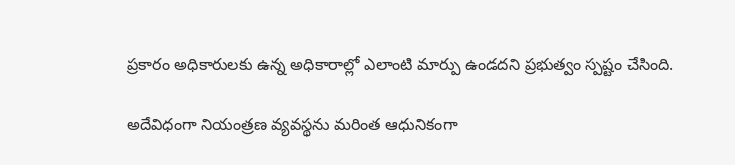ప్రకారం అధికారులకు ఉన్న అధికారాల్లో ఎలాంటి మార్పు ఉండదని ప్రభుత్వం స్పష్టం చేసింది.

అదేవిధంగా నియంత్రణ వ్యవస్థను మరింత ఆధునికంగా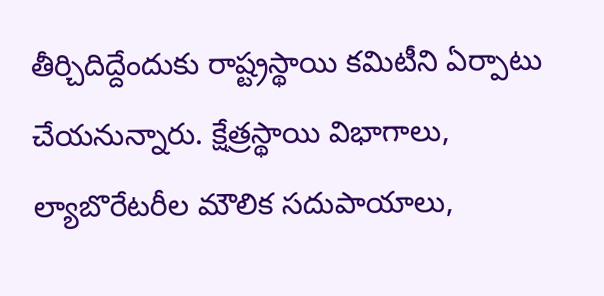తీర్చిదిద్దేందుకు రాష్ట్రస్థాయి కమిటీని ఏర్పాటు చేయనున్నారు. క్షేత్రస్థాయి విభాగాలు, ల్యాబొరేటరీల మౌలిక సదుపాయాలు,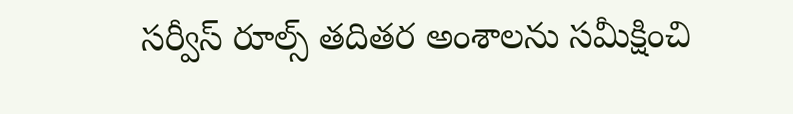సర్వీస్‌ రూల్స్‌ తదితర అంశాలను సమీక్షించి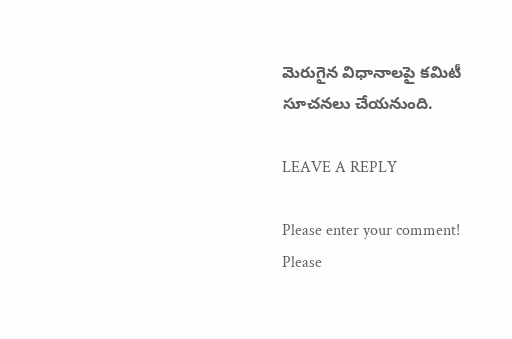మెరుగైన విధానాలపై కమిటీ సూచనలు చేయనుంది.

LEAVE A REPLY

Please enter your comment!
Please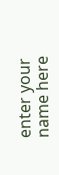enter your name here